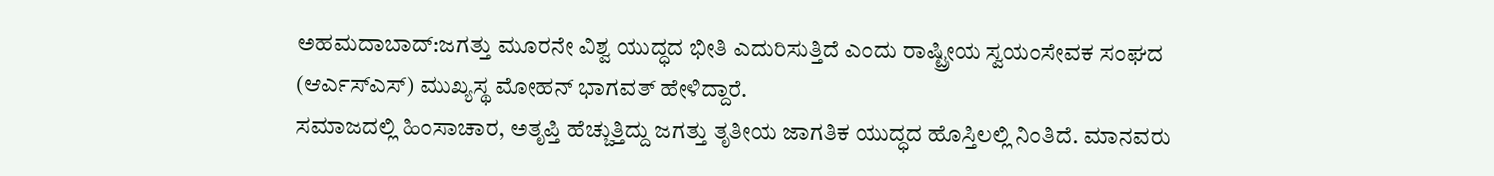ಅಹಮದಾಬಾದ್:ಜಗತ್ತು ಮೂರನೇ ವಿಶ್ವ ಯುದ್ಧದ ಭೀತಿ ಎದುರಿಸುತ್ತಿದೆ ಎಂದು ರಾಷ್ಟ್ರೀಯ ಸ್ವಯಂಸೇವಕ ಸಂಘದ (ಆರ್ಎಸ್ಎಸ್) ಮುಖ್ಯಸ್ಥ ಮೋಹನ್ ಭಾಗವತ್ ಹೇಳಿದ್ದಾರೆ.
ಸಮಾಜದಲ್ಲಿ ಹಿಂಸಾಚಾರ, ಅತೃಪ್ತಿ ಹೆಚ್ಚುತ್ತಿದ್ದು ಜಗತ್ತು ತೃತೀಯ ಜಾಗತಿಕ ಯುದ್ಧದ ಹೊಸ್ತಿಲಲ್ಲಿ ನಿಂತಿದೆ. ಮಾನವರು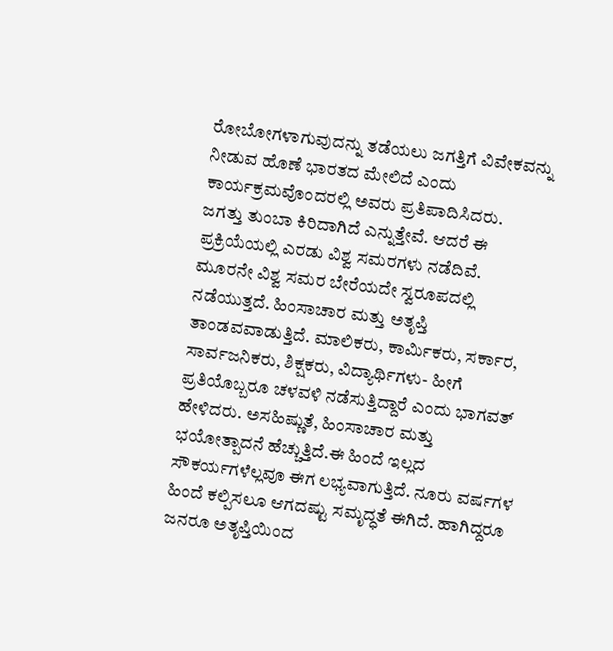ರೋಬೋಗಳಾಗುವುದನ್ನು ತಡೆಯಲು ಜಗತ್ತಿಗೆ ವಿವೇಕವನ್ನು ನೀಡುವ ಹೊಣೆ ಭಾರತದ ಮೇಲಿದೆ ಎಂದು ಕಾರ್ಯಕ್ರಮವೊಂದರಲ್ಲಿ ಅವರು ಪ್ರತಿಪಾದಿಸಿದರು.
ಜಗತ್ತು ತುಂಬಾ ಕಿರಿದಾಗಿದೆ ಎನ್ನುತ್ತೇವೆ. ಆದರೆ ಈ ಪ್ರಕ್ರಿಯೆಯಲ್ಲಿ ಎರಡು ವಿಶ್ವ ಸಮರಗಳು ನಡೆದಿವೆ. ಮೂರನೇ ವಿಶ್ವ ಸಮರ ಬೇರೆಯದೇ ಸ್ವರೂಪದಲ್ಲಿ ನಡೆಯುತ್ತದೆ. ಹಿಂಸಾಚಾರ ಮತ್ತು ಅತೃಪ್ತಿ ತಾಂಡವವಾಡುತ್ತಿದೆ. ಮಾಲಿಕರು, ಕಾರ್ವಿುಕರು, ಸರ್ಕಾರ, ಸಾರ್ವಜನಿಕರು, ಶಿಕ್ಷಕರು, ವಿದ್ಯಾರ್ಥಿಗಳು- ಹೀಗೆ ಪ್ರತಿಯೊಬ್ಬರೂ ಚಳವಳಿ ನಡೆಸುತ್ತಿದ್ದಾರೆ ಎಂದು ಭಾಗವತ್ ಹೇಳಿದರು. ಅಸಹಿಷ್ಣುತೆ, ಹಿಂಸಾಚಾರ ಮತ್ತು ಭಯೋತ್ಪಾದನೆ ಹೆಚ್ಚುತ್ತಿದೆ.ಈ ಹಿಂದೆ ಇಲ್ಲದ ಸೌಕರ್ಯಗಳೆಲ್ಲವೂ ಈಗ ಲಭ್ಯವಾಗುತ್ತಿದೆ. ನೂರು ವರ್ಷಗಳ ಹಿಂದೆ ಕಲ್ಪಿಸಲೂ ಆಗದಷ್ಟು ಸಮೃದ್ಧತೆ ಈಗಿದೆ. ಹಾಗಿದ್ದರೂ ಜನರೂ ಅತೃಪ್ತಿಯಿಂದ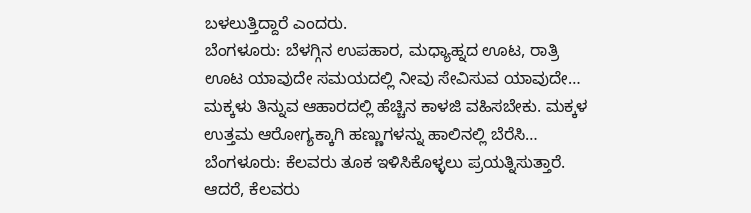ಬಳಲುತ್ತಿದ್ದಾರೆ ಎಂದರು.
ಬೆಂಗಳೂರು: ಬೆಳಗ್ಗಿನ ಉಪಹಾರ, ಮಧ್ಯಾಹ್ನದ ಊಟ, ರಾತ್ರಿ ಊಟ ಯಾವುದೇ ಸಮಯದಲ್ಲಿ ನೀವು ಸೇವಿಸುವ ಯಾವುದೇ…
ಮಕ್ಕಳು ತಿನ್ನುವ ಆಹಾರದಲ್ಲಿ ಹೆಚ್ಚಿನ ಕಾಳಜಿ ವಹಿಸಬೇಕು. ಮಕ್ಕಳ ಉತ್ತಮ ಆರೋಗ್ಯಕ್ಕಾಗಿ ಹಣ್ಣುಗಳನ್ನು ಹಾಲಿನಲ್ಲಿ ಬೆರೆಸಿ…
ಬೆಂಗಳೂರು: ಕೆಲವರು ತೂಕ ಇಳಿಸಿಕೊಳ್ಳಲು ಪ್ರಯತ್ನಿಸುತ್ತಾರೆ. ಆದರೆ, ಕೆಲವರು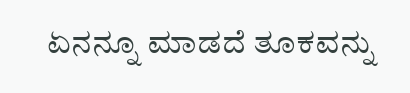ಏನನ್ನೂ ಮಾಡದೆ ತೂಕವನ್ನು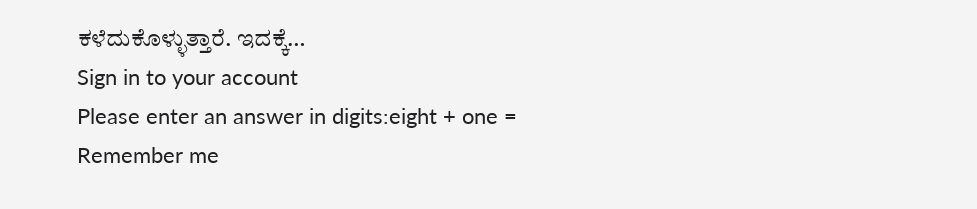ಕಳೆದುಕೊಳ್ಳುತ್ತಾರೆ. ಇದಕ್ಕೆ…
Sign in to your account
Please enter an answer in digits:eight + one =
Remember me